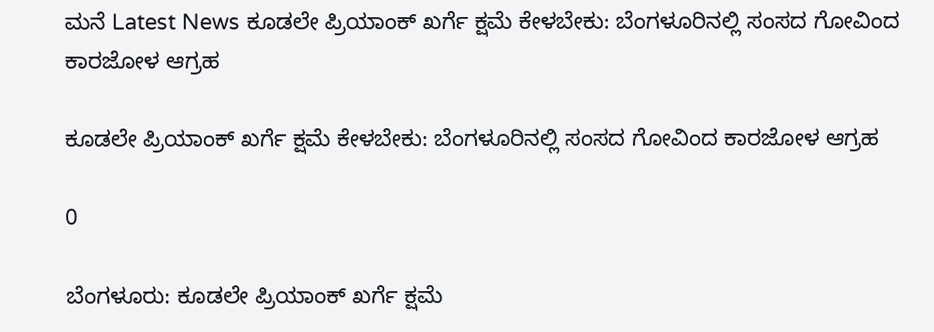ಮನೆ Latest News ಕೂಡಲೇ ಪ್ರಿಯಾಂಕ್ ಖರ್ಗೆ ಕ್ಷಮೆ ಕೇಳಬೇಕು: ಬೆಂಗಳೂರಿನಲ್ಲಿ ಸಂಸದ ಗೋವಿಂದ ಕಾರಜೋಳ ಆಗ್ರಹ

ಕೂಡಲೇ ಪ್ರಿಯಾಂಕ್ ಖರ್ಗೆ ಕ್ಷಮೆ ಕೇಳಬೇಕು: ಬೆಂಗಳೂರಿನಲ್ಲಿ ಸಂಸದ ಗೋವಿಂದ ಕಾರಜೋಳ ಆಗ್ರಹ

0

ಬೆಂಗಳೂರು: ಕೂಡಲೇ ಪ್ರಿಯಾಂಕ್ ಖರ್ಗೆ ಕ್ಷಮೆ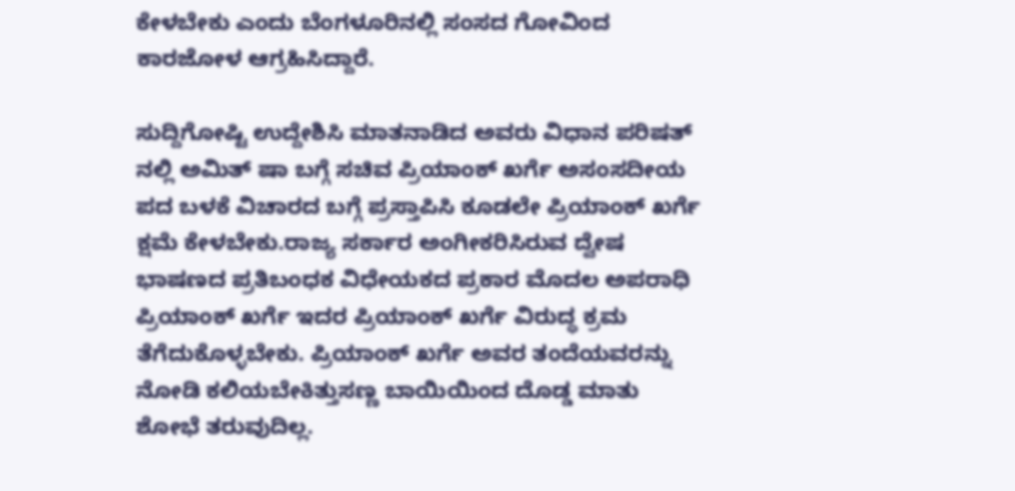ಕೇಳಬೇಕು ಎಂದು ಬೆಂಗಳೂರಿನಲ್ಲಿ ಸಂಸದ ಗೋವಿಂದ ಕಾರಜೋಳ ಆಗ್ರಹಿಸಿದ್ದಾರೆ.

ಸುದ್ದಿಗೋಷ್ಟಿ ಉದ್ದೇಶಿಸಿ ಮಾತನಾಡಿದ ಅವರು ವಿಧಾನ ಪರಿಷತ್ ನಲ್ಲಿ ಅಮಿತ್ ಷಾ ಬಗ್ಗೆ ಸಚಿವ ಪ್ರಿಯಾಂಕ್ ಖರ್ಗೆ ಅಸಂಸದೀಯ ಪದ ಬಳಕೆ ವಿಚಾರದ ಬಗ್ಗೆ ಪ್ರಸ್ತಾಪಿಸಿ ಕೂಡಲೇ ಪ್ರಿಯಾಂಕ್ ಖರ್ಗೆ ಕ್ಷಮೆ ಕೇಳಬೇಕು.ರಾಜ್ಯ ಸರ್ಕಾರ ಅಂಗೀಕರಿಸಿರುವ ದ್ವೇಷ ಭಾಷಣದ ಪ್ರತಿಬಂಧಕ ವಿಧೇಯಕದ ಪ್ರಕಾರ ಮೊದಲ ಅಪರಾಧಿ ಪ್ರಿಯಾಂಕ್ ಖರ್ಗೆ ಇದರ ಪ್ರಿಯಾಂಕ್ ಖರ್ಗೆ ವಿರುದ್ಧ ಕ್ರಮ ತೆಗೆದುಕೊಳ್ಳಬೇಕು. ಪ್ರಿಯಾಂಕ್ ಖರ್ಗೆ ಅವರ ತಂದೆಯವರನ್ನು ನೋಡಿ ಕಲಿಯಬೇಕಿತ್ತುಸಣ್ಣ ಬಾಯಿಯಿಂದ ದೊಡ್ಡ ಮಾತು ಶೋಭೆ ತರುವುದಿಲ್ಲ.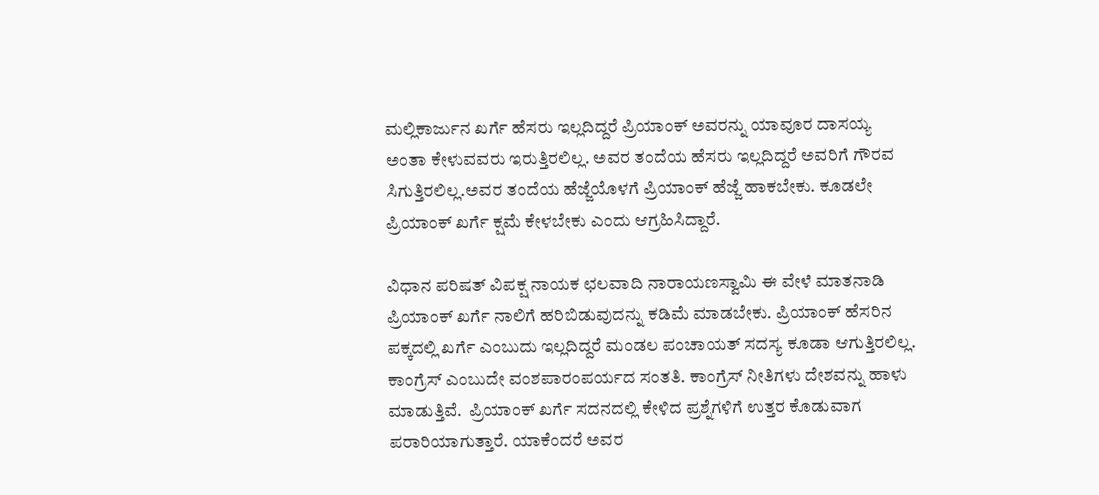ಮಲ್ಲಿಕಾರ್ಜುನ ಖರ್ಗೆ ಹೆಸರು ಇಲ್ಲದಿದ್ದರೆ ಪ್ರಿಯಾಂಕ್ ಅವರನ್ನು ಯಾವೂರ ದಾಸಯ್ಯ ಅಂತಾ ಕೇಳುವವರು ಇರುತ್ತಿರಲಿಲ್ಲ. ಅವರ ತಂದೆಯ ಹೆಸರು ಇಲ್ಲದಿದ್ದರೆ ಅವರಿಗೆ ಗೌರವ ಸಿಗುತ್ತಿರಲಿಲ್ಲ.ಅವರ ತಂದೆಯ ಹೆಜ್ಜೆಯೊಳಗೆ ಪ್ರಿಯಾಂಕ್ ಹೆಜ್ಜೆ ಹಾಕಬೇಕು. ಕೂಡಲೇ ಪ್ರಿಯಾಂಕ್ ಖರ್ಗೆ ಕ್ಷಮೆ ಕೇಳಬೇಕು ಎಂದು ಆಗ್ರಹಿಸಿದ್ದಾರೆ.

ವಿಧಾನ ಪರಿಷತ್ ವಿಪಕ್ಷ ನಾಯಕ ಛಲವಾದಿ ನಾರಾಯಣಸ್ವಾಮಿ ಈ ವೇಳೆ ಮಾತನಾಡಿ ಪ್ರಿಯಾಂಕ್ ಖರ್ಗೆ ನಾಲಿಗೆ ಹರಿಬಿಡುವುದನ್ನು ಕಡಿಮೆ ಮಾಡಬೇಕು. ಪ್ರಿಯಾಂಕ್ ಹೆಸರಿನ ಪಕ್ಕದಲ್ಲಿ ಖರ್ಗೆ ಎಂಬುದು ಇಲ್ಲದಿದ್ದರೆ ಮಂಡಲ ಪಂಚಾಯತ್ ಸದಸ್ಯ ಕೂಡಾ ಆಗುತ್ತಿರಲಿಲ್ಲ. ಕಾಂಗ್ರೆಸ್ ಎಂಬುದೇ ವಂಶಪಾರಂಪರ್ಯದ ಸಂತತಿ. ಕಾಂಗ್ರೆಸ್ ನೀತಿಗಳು ದೇಶವನ್ನು ಹಾಳು ಮಾಡುತ್ತಿವೆ.  ಪ್ರಿಯಾಂಕ್ ಖರ್ಗೆ ಸದನದಲ್ಲಿ ಕೇಳಿದ ಪ್ರಶ್ನೆಗಳಿಗೆ ಉತ್ತರ ಕೊಡುವಾಗ ಪರಾರಿಯಾಗುತ್ತಾರೆ. ಯಾಕೆಂದರೆ ಅವರ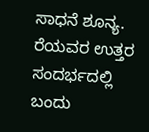ಸಾಧನೆ ಶೂನ್ಯ. ರೆಯವರ ಉತ್ತರ ಸಂದರ್ಭದಲ್ಲಿ ಬಂದು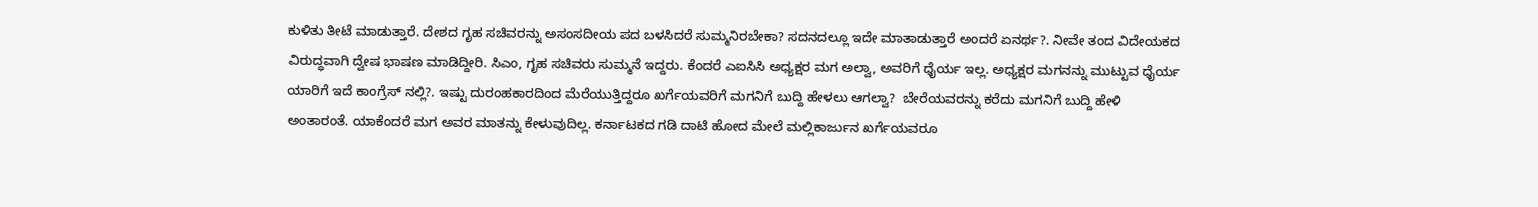ಕುಳಿತು ತೀಟೆ ಮಾಡುತ್ತಾರೆ. ದೇಶದ ಗೃಹ ಸಚಿವರನ್ನು ಅಸಂಸದೀಯ ಪದ ಬಳಸಿದರೆ ಸುಮ್ಮನಿರಬೇಕಾ? ಸದನದಲ್ಲೂ ಇದೇ ಮಾತಾಡುತ್ತಾರೆ ಅಂದರೆ ಏನರ್ಥ?. ನೀವೇ ತಂದ ವಿದೇಯಕದ ವಿರುದ್ಧವಾಗಿ ದ್ವೇಷ ಭಾಷಣ ಮಾಡಿದ್ದೀರಿ. ಸಿಎಂ, ಗೃಹ ಸಚಿವರು ಸುಮ್ಮನೆ ಇದ್ದರು. ಕೆಂದರೆ ಎಐಸಿಸಿ ಅಧ್ಯಕ್ಷರ ಮಗ ಅಲ್ವಾ, ಅವರಿಗೆ ಧೈರ್ಯ ಇಲ್ಲ. ಅಧ್ಯಕ್ಷರ ಮಗನನ್ನು ಮುಟ್ಟುವ ಧೈರ್ಯ ಯಾರಿಗೆ ಇದೆ ಕಾಂಗ್ರೆಸ್ ನಲ್ಲಿ?. ಇಷ್ಟು ದುರಂಹಕಾರದಿಂದ ಮೆರೆಯುತ್ತಿದ್ದರೂ ಖರ್ಗೆಯವರಿಗೆ ಮಗನಿಗೆ ಬುದ್ದಿ ಹೇಳಲು ಆಗಲ್ವಾ?  ಬೇರೆಯವರನ್ನು ಕರೆದು ಮಗನಿಗೆ ಬುದ್ದಿ ಹೇಳಿ ಅಂತಾರಂತೆ. ಯಾಕೆಂದರೆ ಮಗ ಅವರ ಮಾತನ್ನು ಕೇಳುವುದಿಲ್ಲ. ಕರ್ನಾಟಕದ ಗಡಿ ದಾಟಿ ಹೋದ ಮೇಲೆ ಮಲ್ಲಿಕಾರ್ಜುನ ಖರ್ಗೆಯವರೂ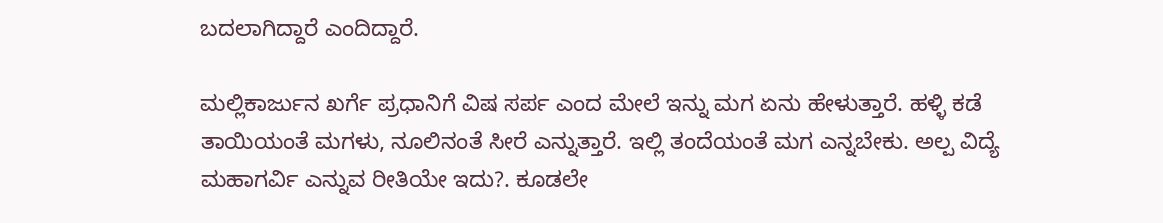ಬದಲಾಗಿದ್ದಾರೆ ಎಂದಿದ್ದಾರೆ.

ಮಲ್ಲಿಕಾರ್ಜುನ ಖರ್ಗೆ ಪ್ರಧಾನಿಗೆ ವಿಷ ಸರ್ಪ ಎಂದ ಮೇಲೆ ಇನ್ನು ಮಗ ಏನು ಹೇಳುತ್ತಾರೆ. ಹಳ್ಳಿ ಕಡೆ ತಾಯಿಯಂತೆ ಮಗಳು, ನೂಲಿನಂತೆ ಸೀರೆ ಎನ್ನುತ್ತಾರೆ. ಇಲ್ಲಿ ತಂದೆಯಂತೆ ಮಗ ಎನ್ನಬೇಕು. ಅಲ್ಪ ವಿದ್ಯೆ ಮಹಾಗರ್ವಿ ಎನ್ನುವ ರೀತಿಯೇ ಇದು?. ಕೂಡಲೇ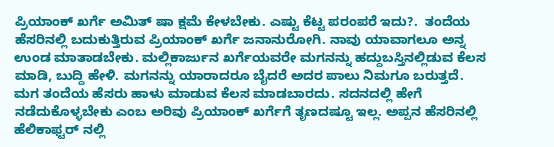ಪ್ರಿಯಾಂಕ್ ‌ಖರ್ಗೆ ಅಮಿತ್ ಷಾ ಕ್ಷಮೆ ಕೇಳಬೇಕು. ಎಷ್ಟು ಕೆಟ್ಟ ಪರಂಪರೆ ಇದು?.  ತಂದೆಯ ಹೆಸರಿನಲ್ಲಿ ಬದುಕುತ್ತಿರುವ ಪ್ರಿಯಾಂಕ್ ಖರ್ಗೆ ಜನಾನುರೋಗಿ. ನಾವು ಯಾವಾಗಲೂ ಅನ್ನ ಉಂಡ ಮಾತಾಡಬೇಕು. ಮಲ್ಲಿಕಾರ್ಜುನ ಖರ್ಗೆಯವರೇ ಮಗನನ್ನು ಹದ್ದುಬಸ್ತಿನಲ್ಲಿಡುವ ಕೆಲಸ ಮಾಡಿ, ಬುದ್ದಿ ಹೇಳಿ. ಮಗನನ್ನು ಯಾರಾದರೂ ಬೈದರೆ ಅದರ ಪಾಲು ನಿಮಗೂ ಬರುತ್ತದೆ. ಮಗ ತಂದೆಯ ಹೆಸರು ಹಾಳು ಮಾಡುವ ಕೆಲಸ ಮಾಡಬಾರದು. ಸದನದಲ್ಲಿ ಹೇಗೆ ನಡೆದುಕೊಳ್ಳಬೇಕು ಎಂಬ ಅರಿವು ಪ್ರಿಯಾಂಕ್ ಖರ್ಗೆಗೆ ತೃಣದಷ್ಟೂ ಇಲ್ಲ. ಅಪ್ಪನ ಹೆಸರಿನಲ್ಲಿ ಹೆಲಿಕಾಫ್ಟರ್ ನಲ್ಲಿ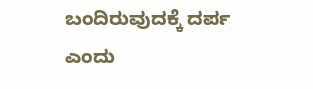ಬಂದಿರುವುದಕ್ಕೆ ದರ್ಪ ಎಂದು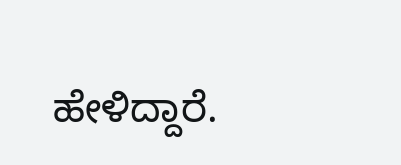ಹೇಳಿದ್ದಾರೆ.